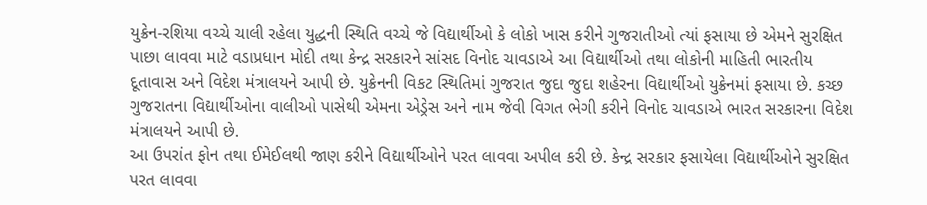યુક્રેન-રશિયા વચ્ચે ચાલી રહેલા યુદ્ધની સ્થિતિ વચ્ચે જે વિદ્યાર્થીઓ કે લોકો ખાસ કરીને ગુજરાતીઓ ત્યાં ફસાયા છે એમને સુરક્ષિત પાછા લાવવા માટે વડાપ્રધાન મોદી તથા કેન્દ્ર સરકારને સાંસદ વિનોદ ચાવડાએ આ વિદ્યાર્થીઓ તથા લોકોની માહિતી ભારતીય દૂતાવાસ અને વિદેશ મંત્રાલયને આપી છે. યુક્રેનની વિકટ સ્થિતિમાં ગુજરાત જુદા જુદા શહેરના વિદ્યાર્થીઓ યુક્રેનમાં ફસાયા છે. કચ્છ ગુજરાતના વિદ્યાર્થીઓના વાલીઓ પાસેથી એમના એડ્રેસ અને નામ જેવી વિગત ભેગી કરીને વિનોદ ચાવડાએ ભારત સરકારના વિદેશ મંત્રાલયને આપી છે.
આ ઉપરાંત ફોન તથા ઈમેઈલથી જાણ કરીને વિદ્યાર્થીઓને પરત લાવવા અપીલ કરી છે. કેન્દ્ર સરકાર ફસાયેલા વિદ્યાર્થીઓને સુરક્ષિત પરત લાવવા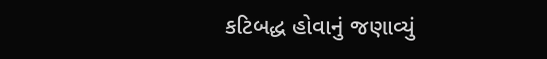કટિબદ્ધ હોવાનું જણાવ્યું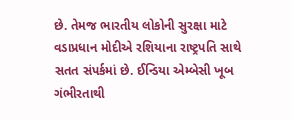છે. તેમજ ભારતીય લોકોની સુરક્ષા માટે વડાપ્રધાન મોદીએ રશિયાના રાષ્ટ્રપતિ સાથે સતત સંપર્કમાં છે. ઈન્ડિયા એમ્બેસી ખૂબ ગંભીરતાથી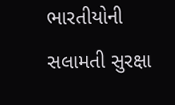ભારતીયોની સલામતી સુરક્ષા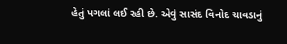હેતું પગલાં લઈ રહી છે. એવું સાસંદ વિનોદ ચાવડાનું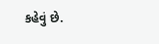કહેવું છે.